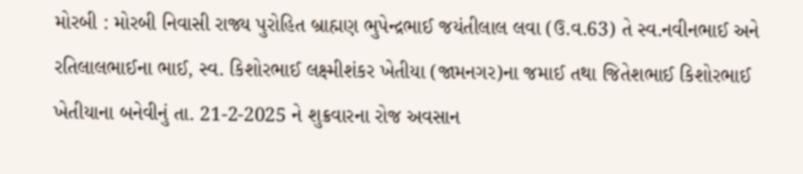મોરબી : મોરબી નિવાસી રાજ્ય પુરોહિત બ્રાહ્મણ ભુપેન્દ્રભાઈ જયંતીલાલ લવા (ઉ.વ.63) તે સ્વ.નવીનભાઈ અને રતિલાલભાઈના ભાઈ, સ્વ. કિશોરભાઈ લક્ષ્મીશંકર ખેતીયા (જામનગર)ના જમાઈ તથા જિતેશભાઈ કિશોરભાઈ ખેતીયાના બનેવીનું તા. 21-2-2025 ને શુક્રવારના રોજ અવસાન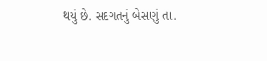થયું છે. સદગતનું બેસણું તા.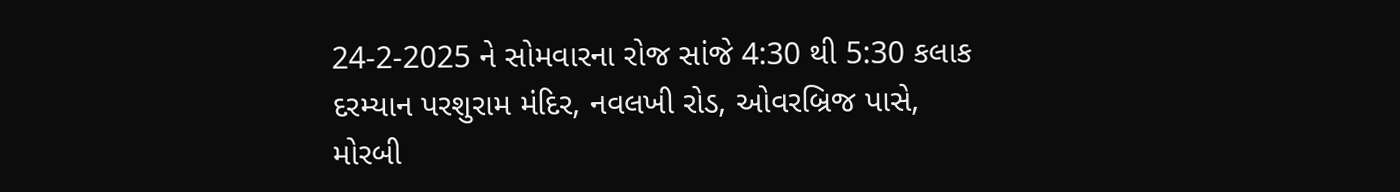24-2-2025 ને સોમવારના રોજ સાંજે 4:30 થી 5:30 કલાક દરમ્યાન પરશુરામ મંદિર, નવલખી રોડ, ઓવરબ્રિજ પાસે, મોરબી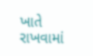ખાતે રાખવામાં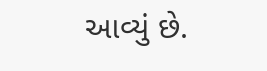આવ્યું છે.